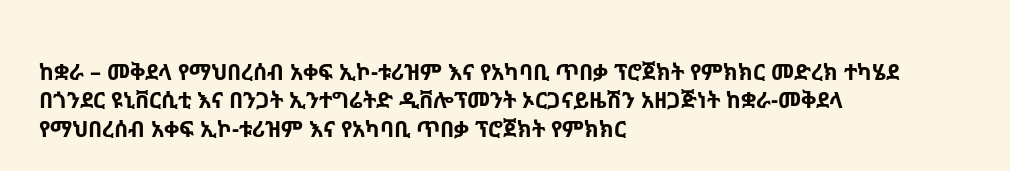ከቋራ – መቅደላ የማህበረሰብ አቀፍ ኢኮ-ቱሪዝም እና የአካባቢ ጥበቃ ፕሮጀክት የምክክር መድረክ ተካሄደ
በጎንደር ዩኒቨርሲቲ እና በንጋት ኢንተግሬትድ ዲቨሎፕመንት ኦርጋናይዜሽን አዘጋጅነት ከቋራ-መቅደላ የማህበረሰብ አቀፍ ኢኮ-ቱሪዝም እና የአካባቢ ጥበቃ ፕሮጀክት የምክክር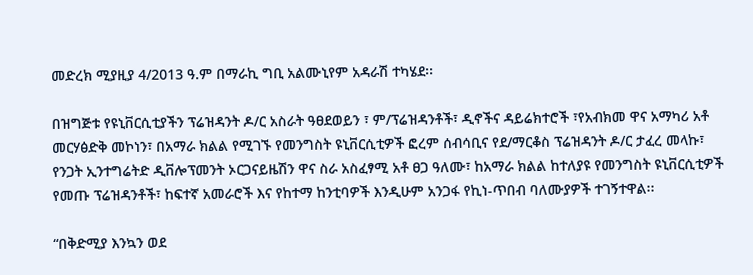መድረክ ሚያዚያ 4/2013 ዓ.ም በማራኪ ግቢ አልሙኒየም አዳራሽ ተካሄደ፡፡

በዝግጅቱ የዩኒቨርሲቲያችን ፕሬዝዳንት ዶ/ር አስራት ዓፀደወይን ፣ ም/ፕሬዝዳንቶች፣ ዲኖችና ዳይሬክተሮች ፣የአብክመ ዋና አማካሪ አቶ መርሃፅድቅ መኮነን፣ በአማራ ክልል የሚገኙ የመንግስት ዩኒቨርሲቲዎች ፎረም ሰብሳቢና የደ/ማርቆስ ፕሬዝዳንት ዶ/ር ታፈረ መላኩ፣ የንጋት ኢንተግሬትድ ዲቨሎፕመንት ኦርጋናይዜሽን ዋና ስራ አስፈፃሚ አቶ ፀጋ ዓለሙ፣ ከአማራ ክልል ከተለያዩ የመንግስት ዩኒቨርሲቲዎች የመጡ ፕሬዝዳንቶች፣ ከፍተኛ አመራሮች እና የከተማ ከንቲባዎች እንዲሁም አንጋፋ የኪነ-ጥበብ ባለሙያዎች ተገኝተዋል፡፡

“በቅድሚያ እንኳን ወደ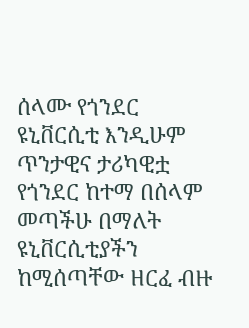ሰላሙ የጎንደር ዩኒቨርሲቲ እንዲሁም ጥንታዊና ታሪካዊቷ የጎንደር ከተማ በሰላም መጣችሁ በማለት ዩኒቨርሲቲያችን ከሚሰጣቸው ዘርፈ ብዙ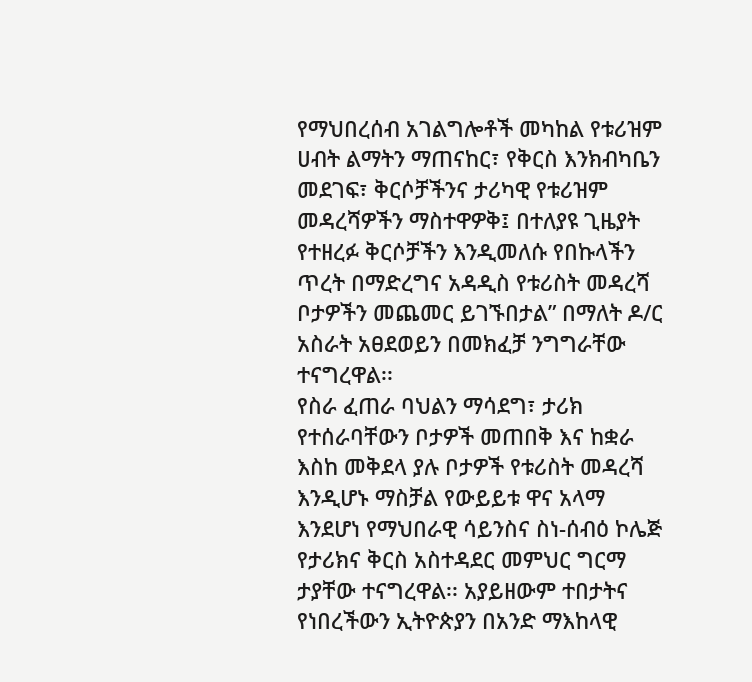የማህበረሰብ አገልግሎቶች መካከል የቱሪዝም ሀብት ልማትን ማጠናከር፣ የቅርስ እንክብካቤን መደገፍ፣ ቅርሶቻችንና ታሪካዊ የቱሪዝም መዳረሻዎችን ማስተዋዎቅ፤ በተለያዩ ጊዜያት የተዘረፉ ቅርሶቻችን እንዲመለሱ የበኩላችን ጥረት በማድረግና አዳዲስ የቱሪስት መዳረሻ ቦታዎችን መጨመር ይገኙበታል” በማለት ዶ/ር አስራት አፀደወይን በመክፈቻ ንግግራቸው ተናግረዋል፡፡
የስራ ፈጠራ ባህልን ማሳደግ፣ ታሪክ የተሰራባቸውን ቦታዎች መጠበቅ እና ከቋራ እስከ መቅደላ ያሉ ቦታዎች የቱሪስት መዳረሻ እንዲሆኑ ማስቻል የውይይቱ ዋና አላማ እንደሆነ የማህበራዊ ሳይንስና ስነ-ሰብዕ ኮሌጅ የታሪክና ቅርስ አስተዳደር መምህር ግርማ ታያቸው ተናግረዋል፡፡ አያይዘውም ተበታትና የነበረችውን ኢትዮጵያን በአንድ ማእከላዊ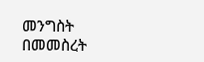መንግስት በመመስረት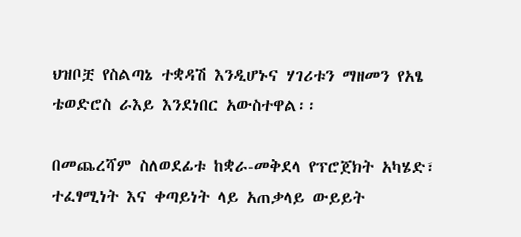ህዝቦቿ የስልጣኔ ተቋዳሽ እንዲሆኑና ሃገሪቱን ማዘመን የአፄ ቴወድሮስ ራእይ እንደነበር አውስተዋል፡፡

በመጨረሻም ስለወደፊቱ ከቋራ-መቅደላ የፕሮጀክት አካሄድ፣ ተፈፃሚነት እና ቀጣይነት ላይ አጠቃላይ ውይይት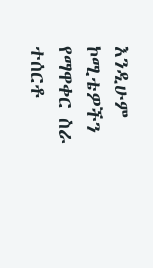እንዲሁም ኮሚቴዎችን የማዋቀር ስራ ተሰርቶ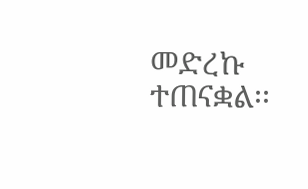መድረኩ ተጠናቋል፡፡